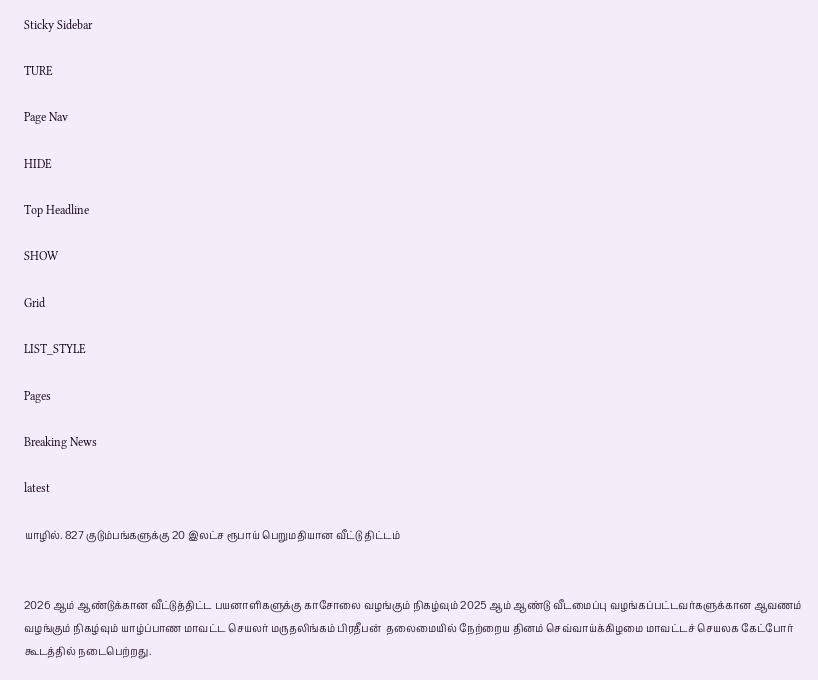Sticky Sidebar

TURE

Page Nav

HIDE

Top Headline

SHOW

Grid

LIST_STYLE

Pages

Breaking News

latest

யாழில். 827 குடும்பங்களுக்கு 20 இலட்ச ரூபாய் பெறுமதியான வீட்டு திட்டம்


2026 ஆம் ஆண்டுக்கான வீட்டுத்திட்ட பயனாளிகளுக்கு காசோலை வழங்கும் நிகழ்வும் 2025 ஆம் ஆண்டு வீடமைப்பு வழங்கப்பட்டவர்களுக்கான ஆவணம் வழங்கும் நிகழ்வும் யாழ்ப்பாண மாவட்ட செயலர் மருதலிங்கம் பிரதீபன்  தலைமையில் நேற்றைய தினம் செவ்வாய்க்கிழமை மாவட்டச் செயலக கேட்போர் கூடத்தில் நடைபெற்றது.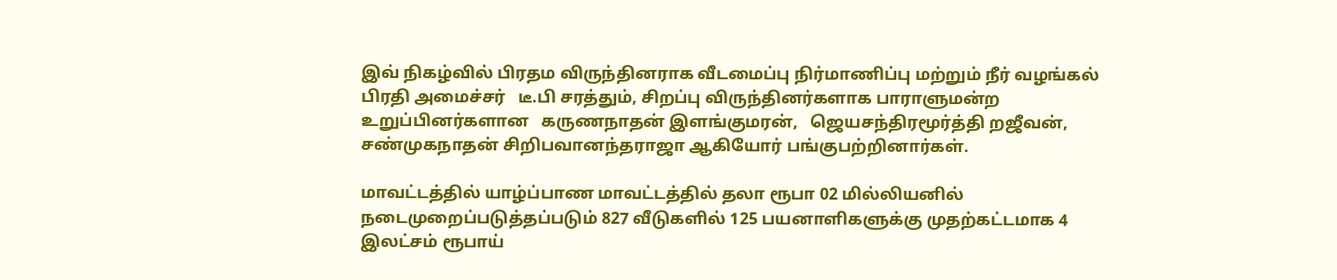இவ் நிகழ்வில் பிரதம விருந்தினராக வீடமைப்பு நிர்மாணிப்பு மற்றும் நீர் வழங்கல் பிரதி அமைச்சர்   டீ.பி சரத்தும், சிறப்பு விருந்தினர்களாக பாராளுமன்ற உறுப்பினர்களான   கருணநாதன் இளங்குமரன்,   ஜெயசந்திரமூர்த்தி றஜீவன்,  சண்முகநாதன் சிறிபவானந்தராஜா ஆகியோர் பங்குபற்றினார்கள்.

மாவட்டத்தில் யாழ்ப்பாண மாவட்டத்தில் தலா ரூபா 02 மில்லியனில் நடைமுறைப்படுத்தப்படும் 827 வீடுகளில் 125 பயனாளிகளுக்கு முதற்கட்டமாக 4 இலட்சம் ரூபாய்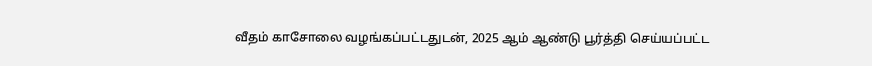வீதம் காசோலை வழங்கப்பட்டதுடன், 2025 ஆம் ஆண்டு பூர்த்தி செய்யப்பட்ட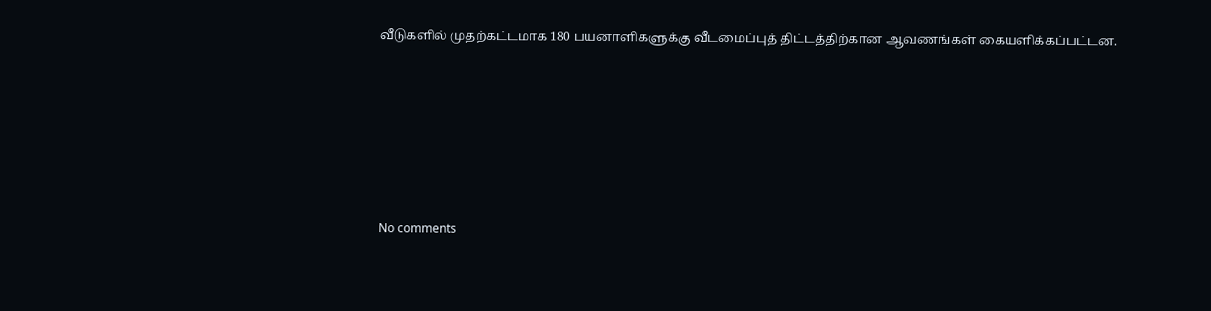வீடுகளில் முதற்கட்டமாக 180 பயனாளிகளுக்கு வீடமைப்புத் திட்டத்திற்கான ஆவணங்கள் கையளிக்கப்பட்டன.






No comments